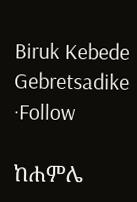Biruk Kebede Gebretsadike ·Follow

ከሐምሌ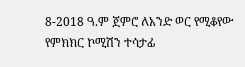8-2018 ዓ.ም ጀምሮ ለአንድ ወር የሚቆየው የምክክር ኮሚሽን ተሳታፊ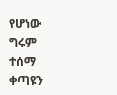የሆነው ግሩም ተሰማ ቀጣዩን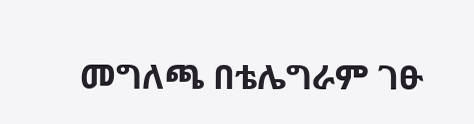መግለጫ በቴሌግራም ገፁ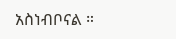አስነብቦናል ።